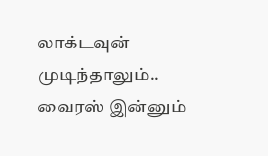லாக்டவுன் முடிந்தாலும்.. வைரஸ் இன்னும்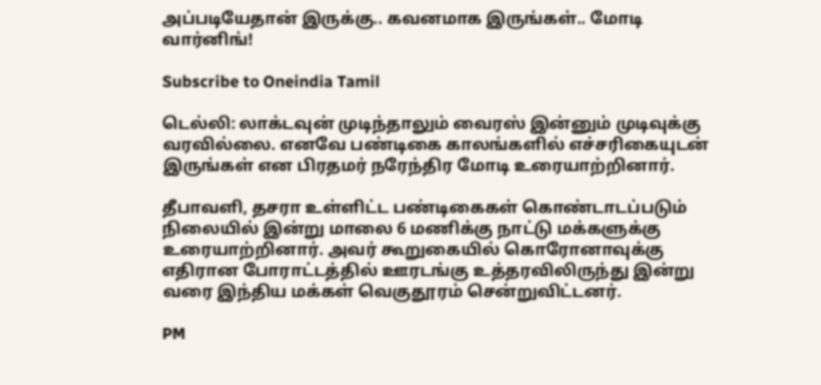அப்படியேதான் இருக்கு.. கவனமாக இருங்கள்.. மோடி வார்னிங்!

Subscribe to Oneindia Tamil

டெல்லி: லாக்டவுன் முடிந்தாலும் வைரஸ் இன்னும் முடிவுக்கு வரவில்லை. எனவே பண்டிகை காலங்களில் எச்சரிகையுடன் இருங்கள் என பிரதமர் நரேந்திர மோடி உரையாற்றினார்.

தீபாவளி, தசரா உள்ளிட்ட பண்டிகைகள் கொண்டாடப்படும் நிலையில் இன்று மாலை 6 மணிக்கு நாட்டு மக்களுக்கு உரையாற்றினார். அவர் கூறுகையில் கொரோனாவுக்கு எதிரான போராட்டத்தில் ஊரடங்கு உத்தரவிலிருந்து இன்று வரை இந்திய மக்கள் வெகுதூரம் சென்றுவிட்டனர்.

PM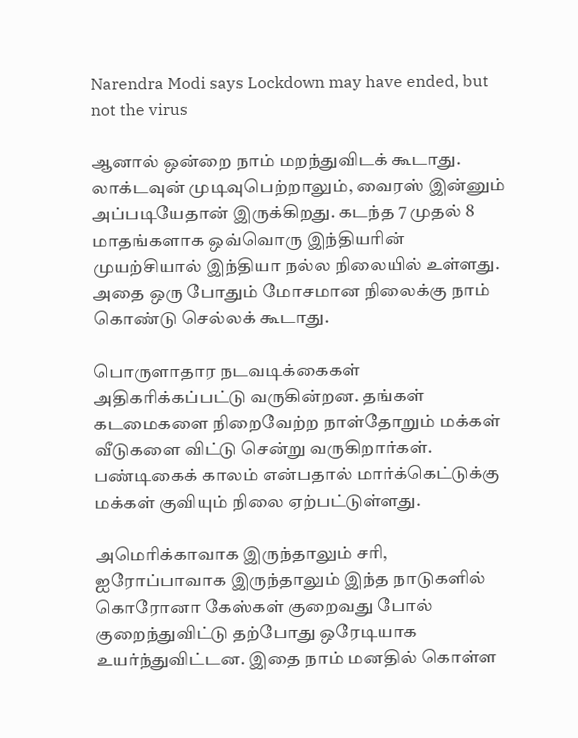Narendra Modi says Lockdown may have ended, but not the virus

ஆனால் ஒன்றை நாம் மறந்துவிடக் கூடாது. லாக்டவுன் முடிவுபெற்றாலும், வைரஸ் இன்னும் அப்படியேதான் இருக்கிறது. கடந்த 7 முதல் 8 மாதங்களாக ஒவ்வொரு இந்தியரின் முயற்சியால் இந்தியா நல்ல நிலையில் உள்ளது. அதை ஒரு போதும் மோசமான நிலைக்கு நாம் கொண்டு செல்லக் கூடாது.

பொருளாதார நடவடிக்கைகள் அதிகரிக்கப்பட்டு வருகின்றன. தங்கள் கடமைகளை நிறைவேற்ற நாள்தோறும் மக்கள் வீடுகளை விட்டு சென்று வருகிறார்கள். பண்டிகைக் காலம் என்பதால் மார்க்கெட்டுக்கு மக்கள் குவியும் நிலை ஏற்பட்டுள்ளது.

அமெரிக்காவாக இருந்தாலும் சரி, ஐரோப்பாவாக இருந்தாலும் இந்த நாடுகளில் கொரோனா கேஸ்கள் குறைவது போல் குறைந்துவிட்டு தற்போது ஒரேடியாக உயர்ந்துவிட்டன. இதை நாம் மனதில் கொள்ள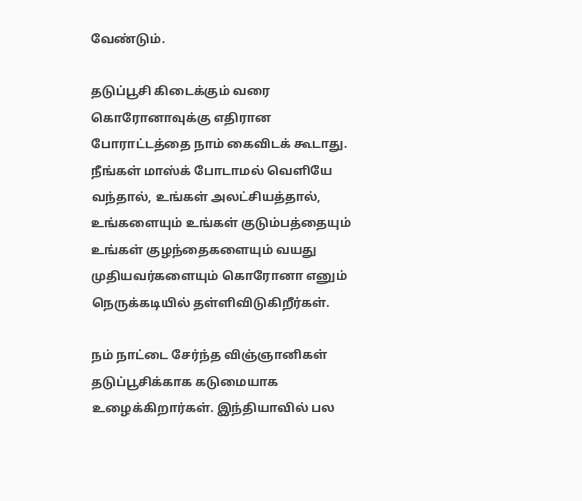வேண்டும்.

தடுப்பூசி கிடைக்கும் வரை கொரோனாவுக்கு எதிரான போராட்டத்தை நாம் கைவிடக் கூடாது. நீங்கள் மாஸ்க் போடாமல் வெளியே வந்தால், உங்கள் அலட்சியத்தால், உங்களையும் உங்கள் குடும்பத்தையும் உங்கள் குழந்தைகளையும் வயது முதியவர்களையும் கொரோனா எனும் நெருக்கடியில் தள்ளிவிடுகிறீர்கள்.

நம் நாட்டை சேர்ந்த விஞ்ஞானிகள் தடுப்பூசிக்காக கடுமையாக உழைக்கிறார்கள். இந்தியாவில் பல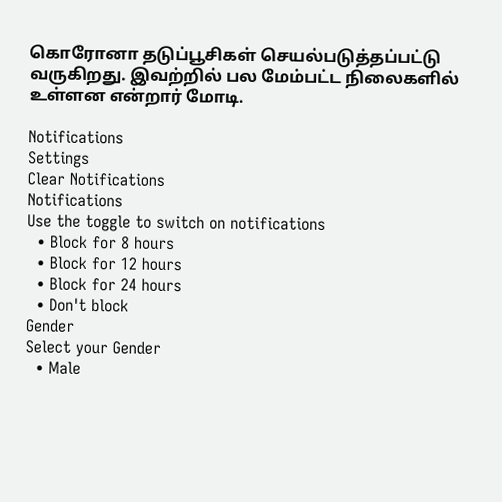கொரோனா தடுப்பூசிகள் செயல்படுத்தப்பட்டு வருகிறது. இவற்றில் பல மேம்பட்ட நிலைகளில் உள்ளன என்றார் மோடி.

Notifications
Settings
Clear Notifications
Notifications
Use the toggle to switch on notifications
  • Block for 8 hours
  • Block for 12 hours
  • Block for 24 hours
  • Don't block
Gender
Select your Gender
  • Male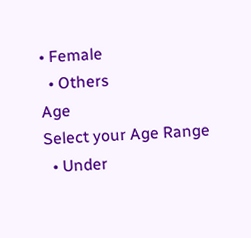• Female
  • Others
Age
Select your Age Range
  • Under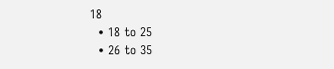18
  • 18 to 25
  • 26 to 35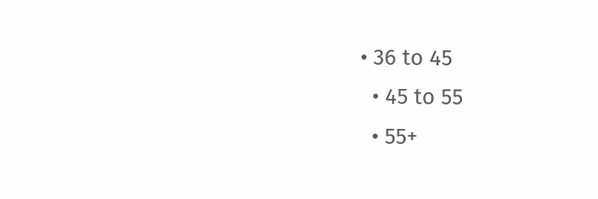• 36 to 45
  • 45 to 55
  • 55+